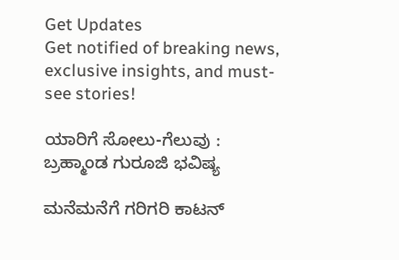Get Updates
Get notified of breaking news, exclusive insights, and must-see stories!

ಯಾರಿಗೆ ಸೋಲು-ಗೆಲುವು : ಬ್ರಹ್ಮಾಂಡ ಗುರೂಜಿ ಭವಿಷ್ಯ

ಮನೆಮನೆಗೆ ಗರಿಗರಿ ಕಾಟನ್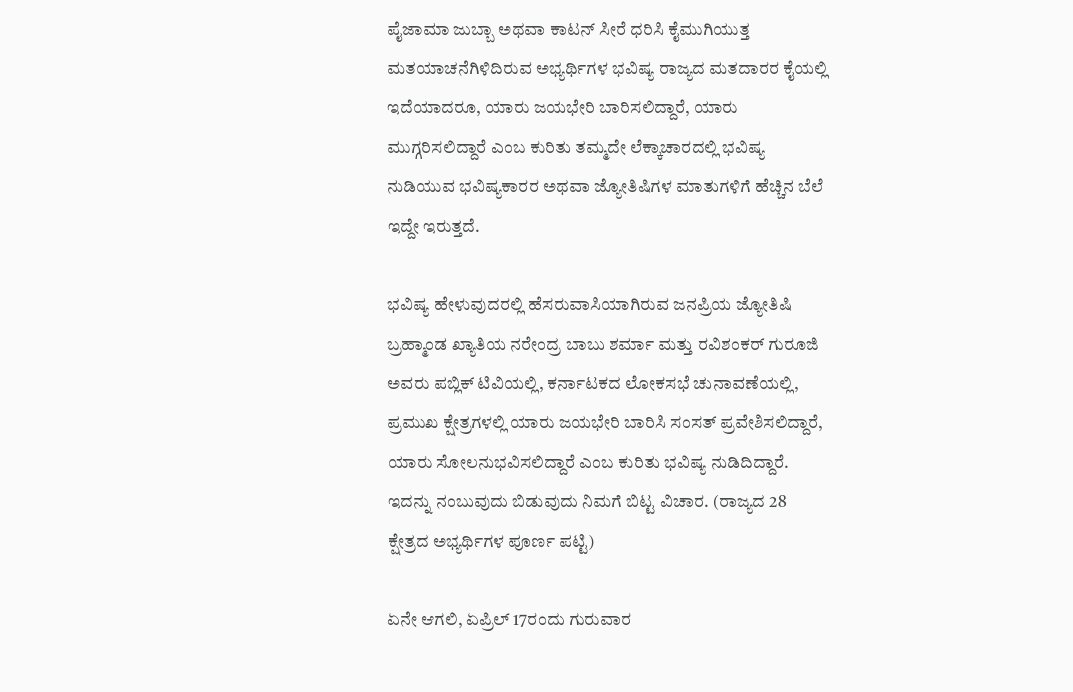ಪೈಜಾಮಾ ಜುಬ್ಬಾ ಅಥವಾ ಕಾಟನ್ ಸೀರೆ ಧರಿಸಿ ಕೈಮುಗಿಯುತ್ತ ಮತಯಾಚನೆಗಿಳಿದಿರುವ ಅಭ್ಯರ್ಥಿಗಳ ಭವಿಷ್ಯ ರಾಜ್ಯದ ಮತದಾರರ ಕೈಯಲ್ಲಿ ಇದೆಯಾದರೂ, ಯಾರು ಜಯಭೇರಿ ಬಾರಿಸಲಿದ್ದಾರೆ, ಯಾರು ಮುಗ್ಗರಿಸಲಿದ್ದಾರೆ ಎಂಬ ಕುರಿತು ತಮ್ಮದೇ ಲೆಕ್ಕಾಚಾರದಲ್ಲಿ ಭವಿಷ್ಯ ನುಡಿಯುವ ಭವಿಷ್ಯಕಾರರ ಅಥವಾ ಜ್ಯೋತಿಷಿಗಳ ಮಾತುಗಳಿಗೆ ಹೆಚ್ಚಿನ ಬೆಲೆ ಇದ್ದೇ ಇರುತ್ತದೆ.

ಭವಿಷ್ಯ ಹೇಳುವುದರಲ್ಲಿ ಹೆಸರುವಾಸಿಯಾಗಿರುವ ಜನಪ್ರಿಯ ಜ್ಯೋತಿಷಿ ಬ್ರಹ್ಮಾಂಡ ಖ್ಯಾತಿಯ ನರೇಂದ್ರ ಬಾಬು ಶರ್ಮಾ ಮತ್ತು ರವಿಶಂಕರ್ ಗುರೂಜಿ ಅವರು ಪಬ್ಲಿಕ್ ಟಿವಿಯಲ್ಲಿ, ಕರ್ನಾಟಕದ ಲೋಕಸಭೆ ಚುನಾವಣೆಯಲ್ಲಿ, ಪ್ರಮುಖ ಕ್ಷೇತ್ರಗಳಲ್ಲಿ ಯಾರು ಜಯಭೇರಿ ಬಾರಿಸಿ ಸಂಸತ್ ಪ್ರವೇಶಿಸಲಿದ್ದಾರೆ, ಯಾರು ಸೋಲನುಭವಿಸಲಿದ್ದಾರೆ ಎಂಬ ಕುರಿತು ಭವಿಷ್ಯ ನುಡಿದಿದ್ದಾರೆ. ಇದನ್ನು ನಂಬುವುದು ಬಿಡುವುದು ನಿಮಗೆ ಬಿಟ್ಟ ವಿಚಾರ. (ರಾಜ್ಯದ 28 ಕ್ಷೇತ್ರದ ಅಭ್ಯರ್ಥಿಗಳ ಪೂರ್ಣ ಪಟ್ಟಿ)

ಏನೇ ಆಗಲಿ, ಏಪ್ರಿಲ್ 17ರಂದು ಗುರುವಾರ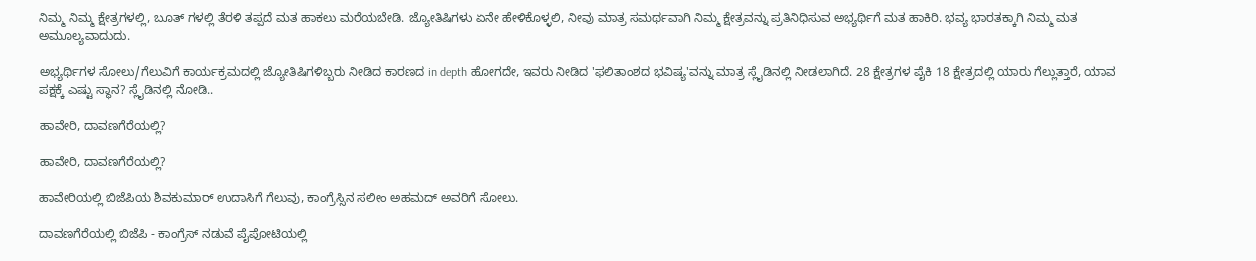ನಿಮ್ಮ ನಿಮ್ಮ ಕ್ಷೇತ್ರಗಳಲ್ಲಿ, ಬೂತ್ ಗಳಲ್ಲಿ ತೆರಳಿ ತಪ್ಪದೆ ಮತ ಹಾಕಲು ಮರೆಯಬೇಡಿ. ಜ್ಯೋತಿಷಿಗಳು ಏನೇ ಹೇಳಿಕೊಳ್ಳಲಿ, ನೀವು ಮಾತ್ರ ಸಮರ್ಥವಾಗಿ ನಿಮ್ಮ ಕ್ಷೇತ್ರವನ್ನು ಪ್ರತಿನಿಧಿಸುವ ಅಭ್ಯರ್ಥಿಗೆ ಮತ ಹಾಕಿರಿ. ಭವ್ಯ ಭಾರತಕ್ಕಾಗಿ ನಿಮ್ಮ ಮತ ಅಮೂಲ್ಯವಾದುದು.

ಅಭ್ಯರ್ಥಿಗಳ ಸೋಲು/ಗೆಲುವಿಗೆ ಕಾರ್ಯಕ್ರಮದಲ್ಲಿ ಜ್ಯೋತಿಷಿಗಳಿಬ್ಬರು ನೀಡಿದ ಕಾರಣದ in depth ಹೋಗದೇ, ಇವರು ನೀಡಿದ 'ಫಲಿತಾಂಶದ ಭವಿಷ್ಯ'ವನ್ನು ಮಾತ್ರ ಸ್ಲೈಡಿನಲ್ಲಿ ನೀಡಲಾಗಿದೆ. 28 ಕ್ಷೇತ್ರಗಳ ಪೈಕಿ 18 ಕ್ಷೇತ್ರದಲ್ಲಿ ಯಾರು ಗೆಲ್ಲುತ್ತಾರೆ, ಯಾವ ಪಕ್ಷಕ್ಕೆ ಎಷ್ಟು ಸ್ಥಾನ? ಸ್ಲೈಡಿನಲ್ಲಿ ನೋಡಿ..

ಹಾವೇರಿ, ದಾವಣಗೆರೆಯಲ್ಲಿ?

ಹಾವೇರಿ, ದಾವಣಗೆರೆಯಲ್ಲಿ?

ಹಾವೇರಿಯಲ್ಲಿ ಬಿಜೆಪಿಯ ಶಿವಕುಮಾರ್ ಉದಾಸಿಗೆ ಗೆಲುವು, ಕಾಂಗ್ರೆಸ್ಸಿನ ಸಲೀಂ ಅಹಮದ್ ಅವರಿಗೆ ಸೋಲು.

ದಾವಣಗೆರೆಯಲ್ಲಿ ಬಿಜೆಪಿ - ಕಾಂಗ್ರೆಸ್ ನಡುವೆ ಪೈಪೋಟಿಯಲ್ಲಿ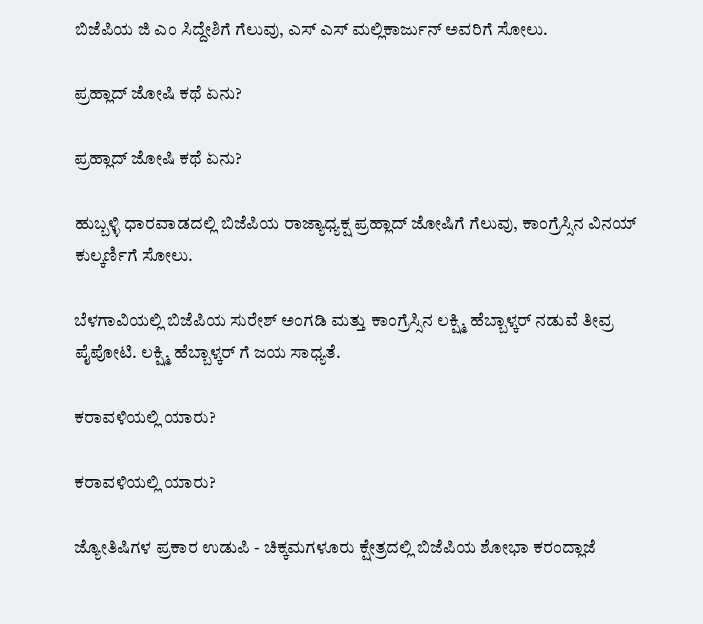ಬಿಜೆಪಿಯ ಜಿ ಎಂ ಸಿದ್ದೇಶಿಗೆ ಗೆಲುವು, ಎಸ್ ಎಸ್ ಮಲ್ಲಿಕಾರ್ಜುನ್ ಅವರಿಗೆ ಸೋಲು.

ಪ್ರಹ್ಲಾದ್ ಜೋಷಿ ಕಥೆ ಏನು?

ಪ್ರಹ್ಲಾದ್ ಜೋಷಿ ಕಥೆ ಏನು?

ಹುಬ್ಬಳ್ಳಿ ಧಾರವಾಡದಲ್ಲಿ ಬಿಜೆಪಿಯ ರಾಜ್ಯಾಧ್ಯಕ್ಷ ಪ್ರಹ್ಲಾದ್ ಜೋಷಿಗೆ ಗೆಲುವು, ಕಾಂಗ್ರೆಸ್ಸಿನ ವಿನಯ್ ಕುಲ್ಕರ್ಣಿಗೆ ಸೋಲು.

ಬೆಳಗಾವಿಯಲ್ಲಿ ಬಿಜೆಪಿಯ ಸುರೇಶ್ ಅಂಗಡಿ ಮತ್ತು ಕಾಂಗ್ರೆಸ್ಸಿನ ಲಕ್ಷ್ಮಿ ಹೆಬ್ಬಾಳ್ಕರ್ ನಡುವೆ ತೀವ್ರ ಪೈಪೋಟಿ. ಲಕ್ಷ್ಮಿ ಹೆಬ್ಬಾಳ್ಕರ್ ಗೆ ಜಯ ಸಾಧ್ಯತೆ.

ಕರಾವಳಿಯಲ್ಲಿ ಯಾರು?

ಕರಾವಳಿಯಲ್ಲಿ ಯಾರು?

ಜ್ಯೋತಿಷಿಗಳ ಪ್ರಕಾರ ಉಡುಪಿ - ಚಿಕ್ಕಮಗಳೂರು ಕ್ಷೇತ್ರದಲ್ಲಿ ಬಿಜೆಪಿಯ ಶೋಭಾ ಕರಂದ್ಲಾಜೆ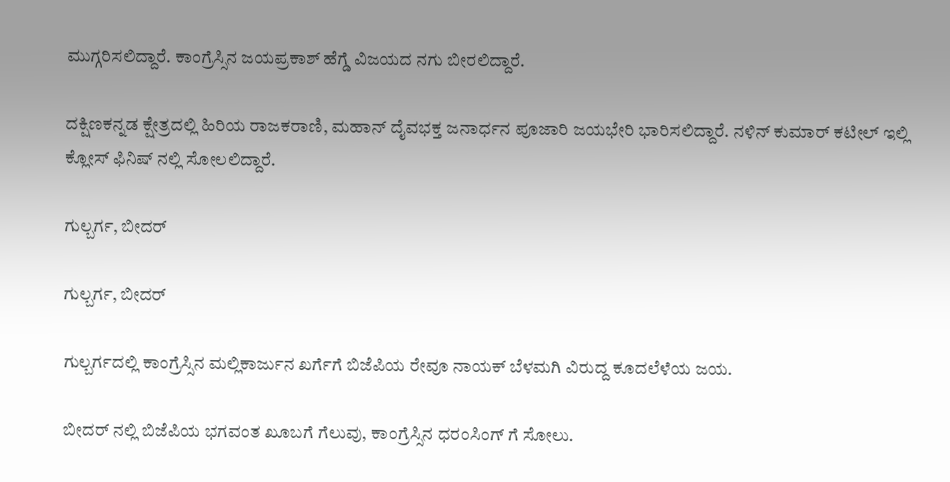ಮುಗ್ಗರಿಸಲಿದ್ದಾರೆ. ಕಾಂಗ್ರೆಸ್ಸಿನ ಜಯಪ್ರಕಾಶ್ ಹೆಗ್ಡೆ ವಿಜಯದ ನಗು ಬೀರಲಿದ್ದಾರೆ.

ದಕ್ಷಿಣಕನ್ನಡ ಕ್ಷೇತ್ರದಲ್ಲಿ ಹಿರಿಯ ರಾಜಕರಾಣಿ, ಮಹಾನ್ ದೈವಭಕ್ತ ಜನಾರ್ಧನ ಪೂಜಾರಿ ಜಯಭೇರಿ ಭಾರಿಸಲಿದ್ದಾರೆ. ನಳಿನ್ ಕುಮಾರ್ ಕಟೀಲ್ ಇಲ್ಲಿ ಕ್ಲೋಸ್ ಫಿನಿಷ್ ನಲ್ಲಿ ಸೋಲಲಿದ್ದಾರೆ.

ಗುಲ್ಬರ್ಗ, ಬೀದರ್

ಗುಲ್ಬರ್ಗ, ಬೀದರ್

ಗುಲ್ಬರ್ಗದಲ್ಲಿ ಕಾಂಗ್ರೆಸ್ಸಿನ ಮಲ್ಲಿಕಾರ್ಜುನ ಖರ್ಗೆಗೆ ಬಿಜೆಪಿಯ ರೇವೂ ನಾಯಕ್ ಬೆಳಮಗಿ ವಿರುದ್ದ ಕೂದಲೆಳೆಯ ಜಯ.

ಬೀದರ್ ನಲ್ಲಿ ಬಿಜೆಪಿಯ ಭಗವಂತ ಖೂಬಗೆ ಗೆಲುವು, ಕಾಂಗ್ರೆಸ್ಸಿನ ಧರಂಸಿಂಗ್ ಗೆ ಸೋಲು.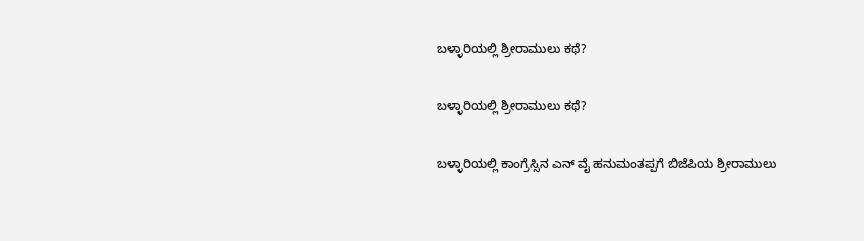ಬಳ್ಳಾರಿಯಲ್ಲಿ ಶ್ರೀರಾಮುಲು ಕಥೆ?

ಬಳ್ಳಾರಿಯಲ್ಲಿ ಶ್ರೀರಾಮುಲು ಕಥೆ?

ಬಳ್ಳಾರಿಯಲ್ಲಿ ಕಾಂಗ್ರೆಸ್ಸಿನ ಎನ್ ವೈ ಹನುಮಂತಪ್ಪಗೆ ಬಿಜೆಪಿಯ ಶ್ರೀರಾಮುಲು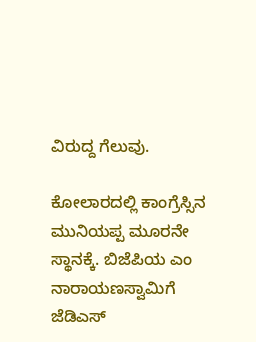ವಿರುದ್ದ ಗೆಲುವು.

ಕೋಲಾರದಲ್ಲಿ ಕಾಂಗ್ರೆಸ್ಸಿನ ಮುನಿಯಪ್ಪ ಮೂರನೇ ಸ್ಥಾನಕ್ಕೆ. ಬಿಜೆಪಿಯ ಎಂ ನಾರಾಯಣಸ್ವಾಮಿಗೆ ಜೆಡಿಎಸ್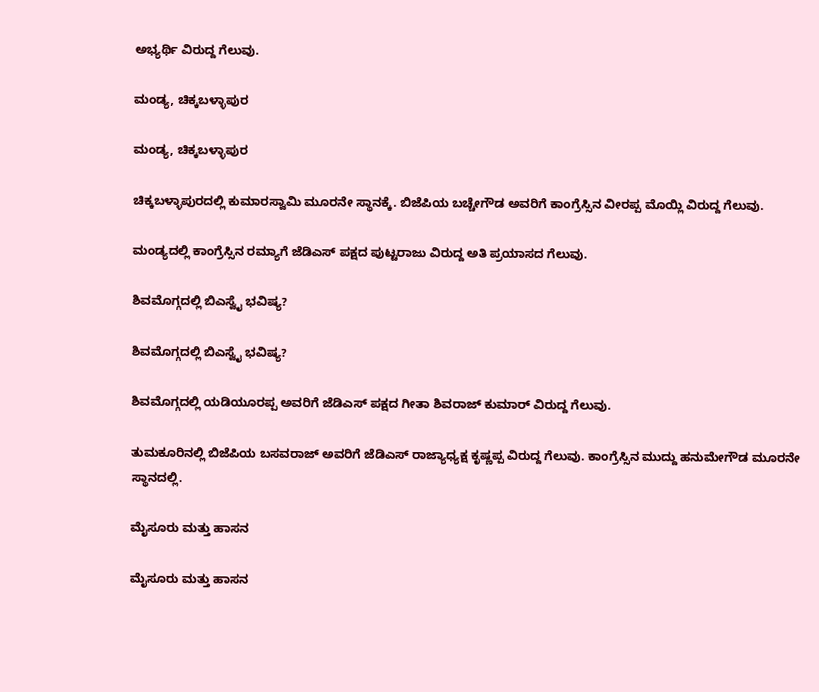ಅಭ್ಯರ್ಥಿ ವಿರುದ್ದ ಗೆಲುವು.

ಮಂಡ್ಯ, ಚಿಕ್ಕಬಳ್ಳಾಪುರ

ಮಂಡ್ಯ, ಚಿಕ್ಕಬಳ್ಳಾಪುರ

ಚಿಕ್ಕಬಳ್ಳಾಪುರದಲ್ಲಿ ಕುಮಾರಸ್ವಾಮಿ ಮೂರನೇ ಸ್ಥಾನಕ್ಕೆ. ಬಿಜೆಪಿಯ ಬಚ್ಚೇಗೌಡ ಅವರಿಗೆ ಕಾಂಗ್ರೆಸ್ಸಿನ ವೀರಪ್ಪ ಮೊಯ್ಲಿ ವಿರುದ್ದ ಗೆಲುವು.

ಮಂಡ್ಯದಲ್ಲಿ ಕಾಂಗ್ರೆಸ್ಸಿನ ರಮ್ಯಾಗೆ ಜೆಡಿಎಸ್ ಪಕ್ಷದ ಪುಟ್ಟರಾಜು ವಿರುದ್ದ ಅತಿ ಪ್ರಯಾಸದ ಗೆಲುವು.

ಶಿವಮೊಗ್ಗದಲ್ಲಿ ಬಿಎಸ್ವೈ ಭವಿಷ್ಯ?

ಶಿವಮೊಗ್ಗದಲ್ಲಿ ಬಿಎಸ್ವೈ ಭವಿಷ್ಯ?

ಶಿವಮೊಗ್ಗದಲ್ಲಿ ಯಡಿಯೂರಪ್ಪ ಅವರಿಗೆ ಜೆಡಿಎಸ್ ಪಕ್ಷದ ಗೀತಾ ಶಿವರಾಜ್ ಕುಮಾರ್ ವಿರುದ್ದ ಗೆಲುವು.

ತುಮಕೂರಿನಲ್ಲಿ ಬಿಜೆಪಿಯ ಬಸವರಾಜ್ ಅವರಿಗೆ ಜೆಡಿಎಸ್ ರಾಜ್ಯಾಧ್ಯಕ್ಷ ಕೃಷ್ಣಪ್ಪ ವಿರುದ್ದ ಗೆಲುವು. ಕಾಂಗ್ರೆಸ್ಸಿನ ಮುದ್ದು ಹನುಮೇಗೌಡ ಮೂರನೇ ಸ್ಥಾನದಲ್ಲಿ.

ಮೈಸೂರು ಮತ್ತು ಹಾಸನ

ಮೈಸೂರು ಮತ್ತು ಹಾಸನ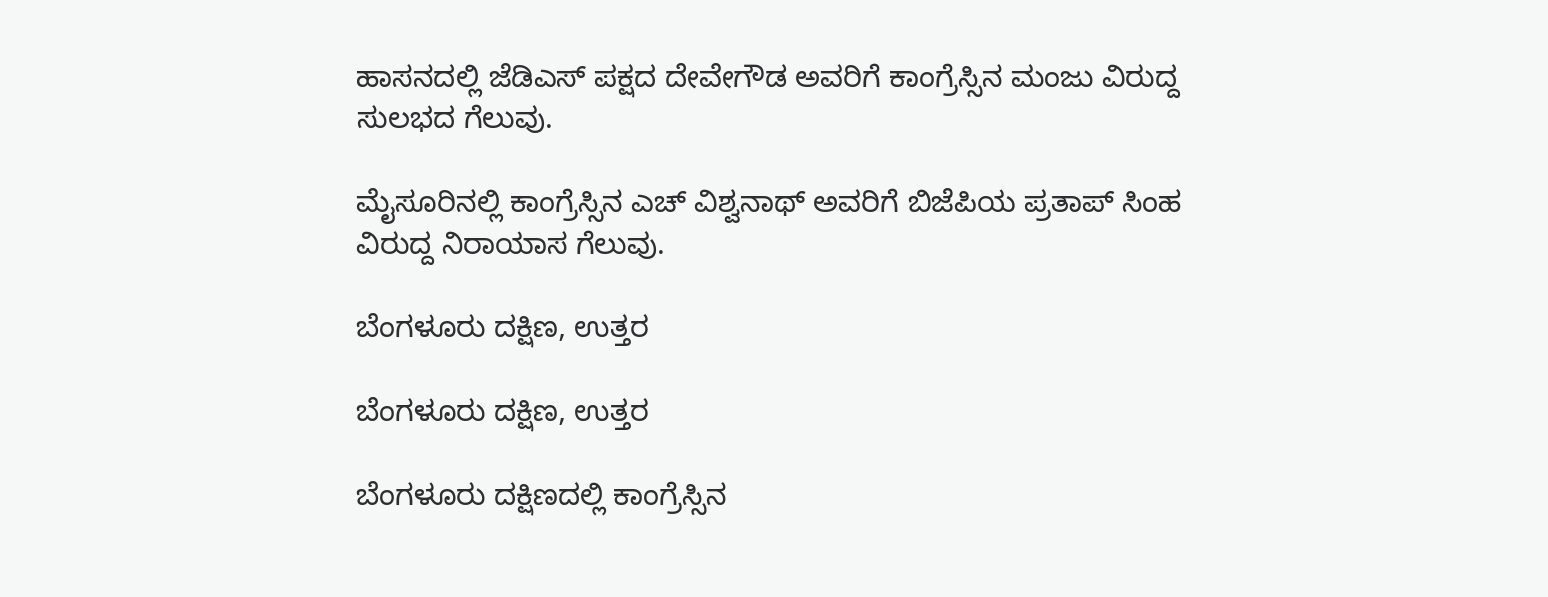ಹಾಸನದಲ್ಲಿ ಜೆಡಿಎಸ್ ಪಕ್ಷದ ದೇವೇಗೌಡ ಅವರಿಗೆ ಕಾಂಗ್ರೆಸ್ಸಿನ ಮಂಜು ವಿರುದ್ದ ಸುಲಭದ ಗೆಲುವು.

ಮೈಸೂರಿನಲ್ಲಿ ಕಾಂಗ್ರೆಸ್ಸಿನ ಎಚ್ ವಿಶ್ವನಾಥ್ ಅವರಿಗೆ ಬಿಜೆಪಿಯ ಪ್ರತಾಪ್ ಸಿಂಹ ವಿರುದ್ದ ನಿರಾಯಾಸ ಗೆಲುವು.

ಬೆಂಗಳೂರು ದಕ್ಷಿಣ, ಉತ್ತರ

ಬೆಂಗಳೂರು ದಕ್ಷಿಣ, ಉತ್ತರ

ಬೆಂಗಳೂರು ದಕ್ಷಿಣದಲ್ಲಿ ಕಾಂಗ್ರೆಸ್ಸಿನ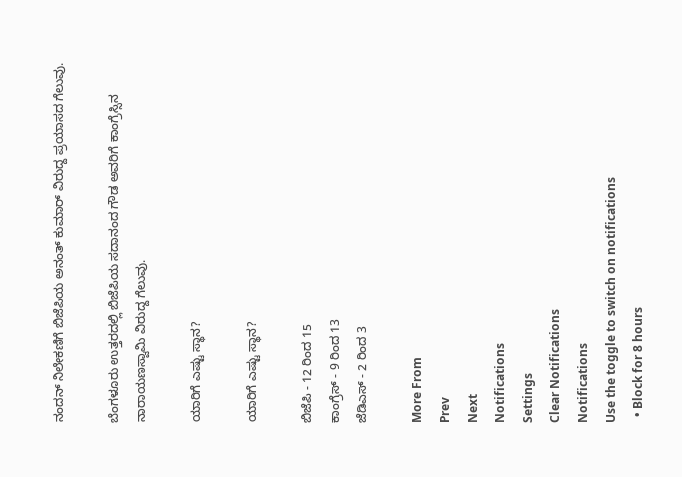ನಂದನ್ ನಿಲೇಕಣಿಗೆ ಬಿಜೆಪಿಯ ಅನಂತ್ ಕುಮಾರ್ ವಿರುದ್ದ ಪ್ರಯಾಸದ ಗೆಲುವು.

ಬೆಂಗಳೂರು ಉತ್ತರದಲ್ಲಿ ಬಿಜೆಪಿಯ ಸದಾನಂದ ಗೌಡ ಅವರಿಗೆ ಕಾಂಗ್ರೆಸ್ಸಿನ ನಾರಾಯಣಸ್ವಾಮಿ ವಿರುದ್ದ ಗೆಲುವು.

ಯಾರಿಗೆ ಎಷ್ಟು ಸ್ಥಾನ?

ಯಾರಿಗೆ ಎಷ್ಟು ಸ್ಥಾನ?

ಬಿಜೆಪಿ - 12 ರಿಂದ 15
ಕಾಂಗ್ರೆಸ್ - 9 ರಿಂದ 13
ಜೆಡಿಎಸ್ - 2 ರಿಂದ 3

More From
Prev
Next
Notifications
Settings
Clear Notifications
Notifications
Use the toggle to switch on notifications
  • Block for 8 hours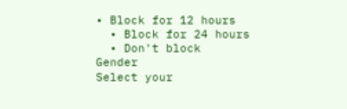• Block for 12 hours
  • Block for 24 hours
  • Don't block
Gender
Select your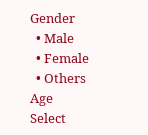Gender
  • Male
  • Female
  • Others
Age
Select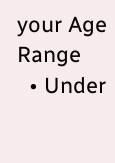your Age Range
  • Under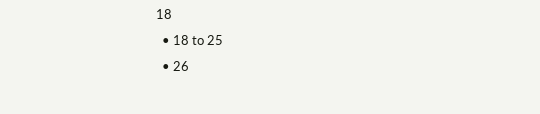18
  • 18 to 25
  • 26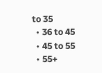to 35
  • 36 to 45
  • 45 to 55
  • 55+